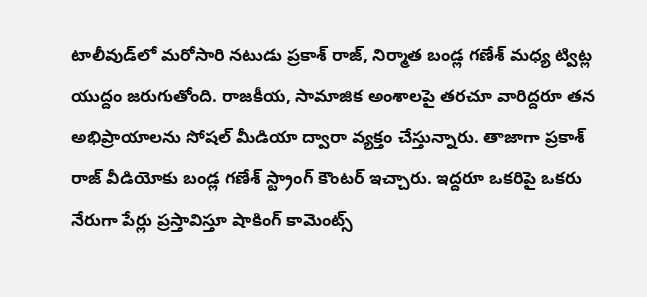టాలీవుడ్‌లో మరోసారి నటుడు ప్రకాశ్ రాజ్, నిర్మాత బండ్ల గణేశ్ మధ్య ట్విట్ల యుద్దం జరుగుతోంది. రాజకీయ, సామాజిక అంశాలపై తరచూ వారిద్దరూ తన అభిప్రాయాలను సోషల్ మీడియా ద్వారా వ్యక్తం చేస్తున్నారు. తాజాగా ప్రకాశ్ రాజ్ వీడియోకు బండ్ల గణేశ్ స్ట్రాంగ్ కౌంటర్ ఇచ్చారు. ఇద్దరూ ఒకరిపై ఒకరు నేరుగా పేర్లు ప్రస్తావిస్తూ షాకింగ్ కామెంట్స్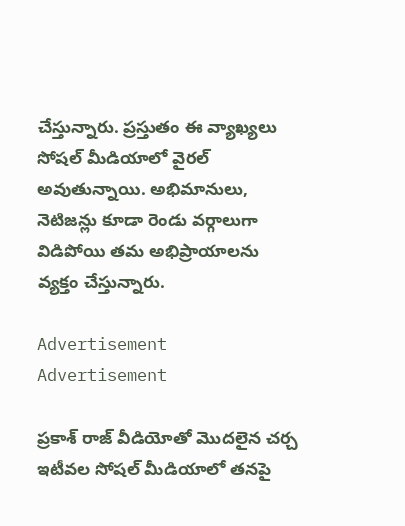చేస్తున్నారు. ప్రస్తుతం ఈ వ్యాఖ్యలు సోషల్ మీడియాలో వైరల్ అవుతున్నాయి. అభిమానులు, నెటిజన్లు కూడా రెండు వర్గాలుగా విడిపోయి తమ అభిప్రాయాలను వ్యక్తం చేస్తున్నారు.

Advertisement
Advertisement

ప్రకాశ్ రాజ్ వీడియోతో మొదలైన చర్చ
ఇటీవల సోషల్ మీడియాలో తనపై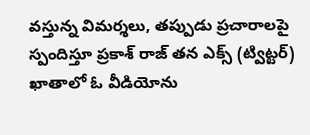వస్తున్న విమర్శలు, తప్పుడు ప్రచారాలపై స్పందిస్తూ ప్రకాశ్ రాజ్ తన ఎక్స్ (ట్విట్టర్) ఖాతాలో ఓ వీడియోను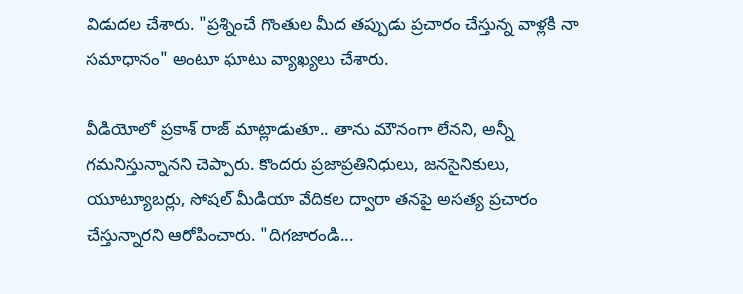విడుదల చేశారు. "ప్రశ్నించే గొంతుల మీద తప్పుడు ప్రచారం చేస్తున్న వాళ్లకి నా సమాధానం" అంటూ ఘాటు వ్యాఖ్యలు చేశారు.

వీడియోలో ప్రకాశ్ రాజ్ మాట్లాడుతూ.. తాను మౌనంగా లేనని, అన్నీ గమనిస్తున్నానని చెప్పారు. కొందరు ప్రజాప్రతినిధులు, జనసైనికులు, యూట్యూబర్లు, సోషల్ మీడియా వేదికల ద్వారా తనపై అసత్య ప్రచారం చేస్తున్నారని ఆరోపించారు. "దిగజారండి...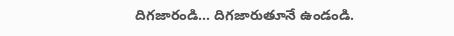దిగజారండి... దిగజారుతూనే ఉండండి.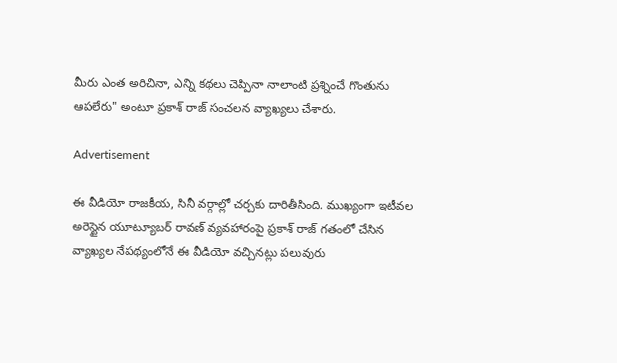మీరు ఎంత అరిచినా, ఎన్ని కథలు చెప్పినా నాలాంటి ప్రశ్నించే గొంతును ఆపలేరు" అంటూ ప్రకాశ్ రాజ్ సంచలన వ్యాఖ్యలు చేశారు.

Advertisement

ఈ వీడియో రాజకీయ, సినీ వర్గాల్లో చర్చకు దారితీసింది. ముఖ్యంగా ఇటీవల అరెస్టైన యూట్యూబర్ రావణ్ వ్యవహారంపై ప్రకాశ్ రాజ్ గతంలో చేసిన వ్యాఖ్యల నేపథ్యంలోనే ఈ వీడియో వచ్చినట్లు పలువురు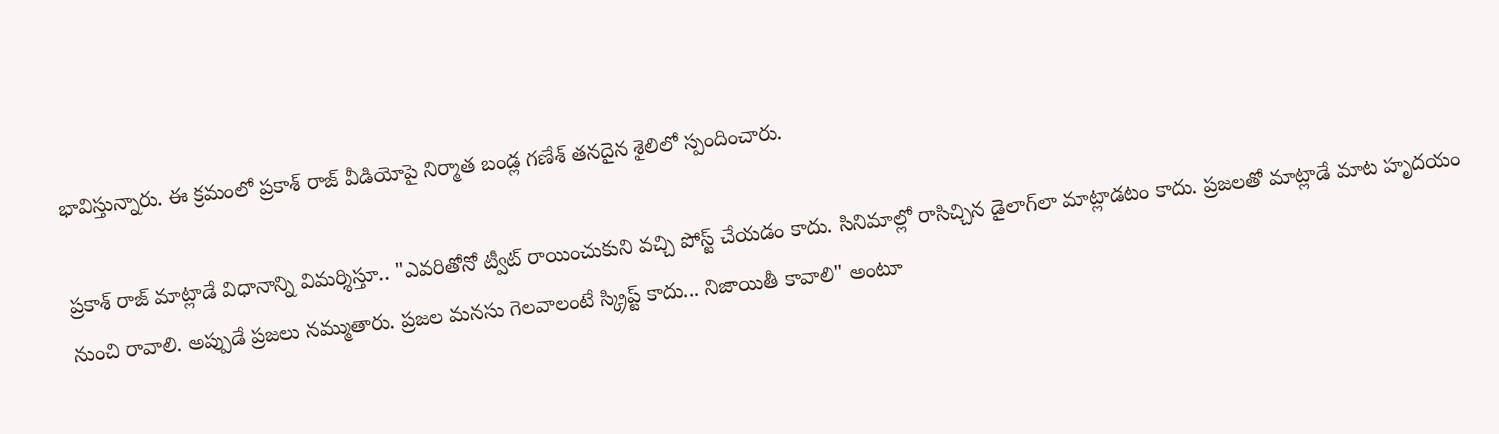భావిస్తున్నారు. ఈ క్రమంలో ప్రకాశ్ రాజ్ వీడియోపై నిర్మాత బండ్ల గణేశ్ తనదైన శైలిలో స్పందించారు.

ప్రకాశ్ రాజ్ మాట్లాడే విధానాన్ని విమర్శిస్తూ.. "ఎవరితోనో ట్వీట్ రాయించుకుని వచ్చి పోస్ట్ చేయడం కాదు. సినిమాల్లో రాసిచ్చిన డైలాగ్‌లా మాట్లాడటం కాదు. ప్రజలతో మాట్లాడే మాట హృదయం నుంచి రావాలి. అప్పుడే ప్రజలు నమ్ముతారు. ప్రజల మనసు గెలవాలంటే స్క్రిప్ట్ కాదు... నిజాయితీ కావాలి" అంటూ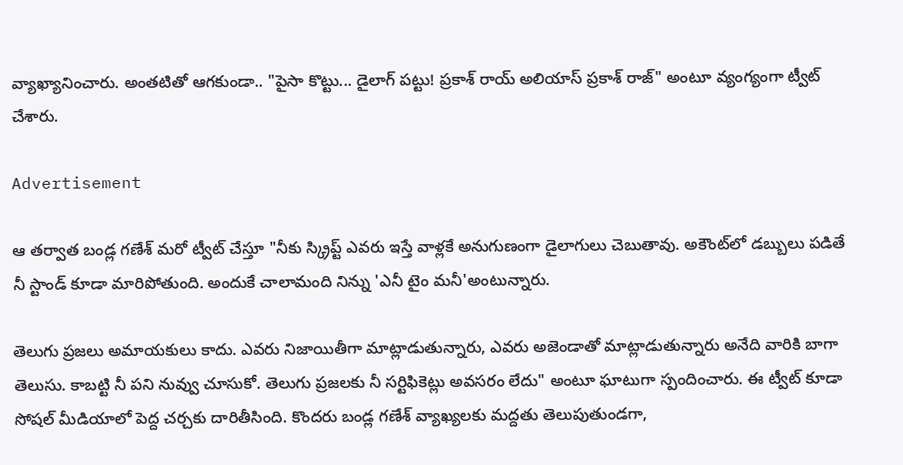వ్యాఖ్యానించారు. అంతటితో ఆగకుండా.. "పైసా కొట్టు... డైలాగ్ పట్టు! ప్రకాశ్ రాయ్ అలియాస్ ప్రకాశ్ రాజ్" అంటూ వ్యంగ్యంగా ట్వీట్ చేశారు.

Advertisement

ఆ తర్వాత బండ్ల గణేశ్ మరో ట్వీట్ చేస్తూ "నీకు స్క్రిప్ట్ ఎవరు ఇస్తే వాళ్లకే అనుగుణంగా డైలాగులు చెబుతావు. అకౌంట్‌లో డబ్బులు పడితే నీ స్టాండ్ కూడా మారిపోతుంది. అందుకే చాలామంది నిన్ను 'ఎనీ టైం మనీ'అంటున్నారు.

తెలుగు ప్రజలు అమాయకులు కాదు. ఎవరు నిజాయితీగా మాట్లాడుతున్నారు, ఎవరు అజెండాతో మాట్లాడుతున్నారు అనేది వారికి బాగా తెలుసు. కాబట్టి నీ పని నువ్వు చూసుకో. తెలుగు ప్రజలకు నీ సర్టిఫికెట్లు అవసరం లేదు" అంటూ ఘాటుగా స్పందించారు. ఈ ట్వీట్ కూడా సోషల్ మీడియాలో పెద్ద చర్చకు దారితీసింది. కొందరు బండ్ల గణేశ్ వ్యాఖ్యలకు మద్దతు తెలుపుతుండగా,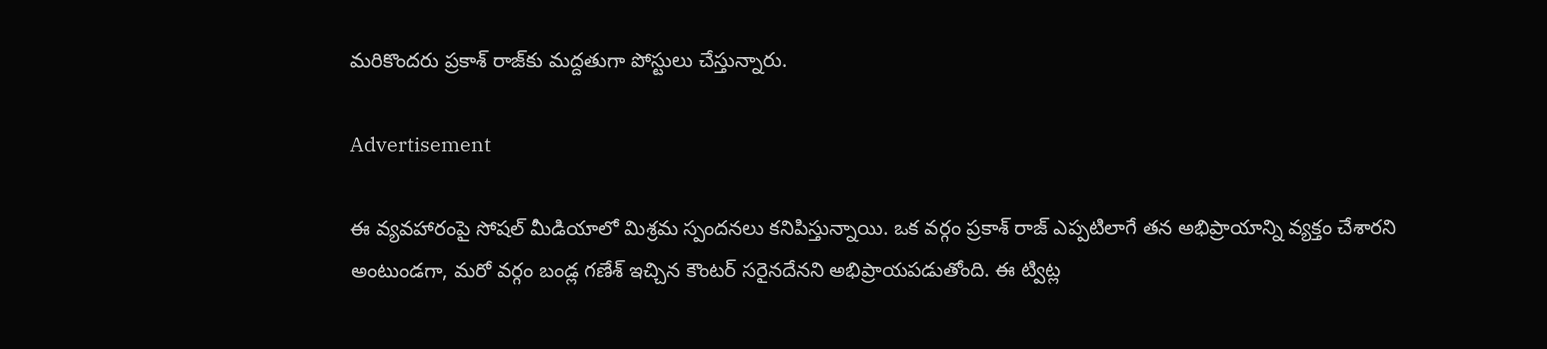మరికొందరు ప్రకాశ్ రాజ్‌కు మద్దతుగా పోస్టులు చేస్తున్నారు.

Advertisement

ఈ వ్యవహారంపై సోషల్ మీడియాలో మిశ్రమ స్పందనలు కనిపిస్తున్నాయి. ఒక వర్గం ప్రకాశ్ రాజ్ ఎప్పటిలాగే తన అభిప్రాయాన్ని వ్యక్తం చేశారని అంటుండగా, మరో వర్గం బండ్ల గణేశ్ ఇచ్చిన కౌంటర్ సరైనదేనని అభిప్రాయపడుతోంది. ఈ ట్విట్ల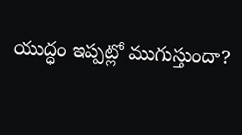యుద్ధం ఇప్పట్లో ముగుస్తుందా?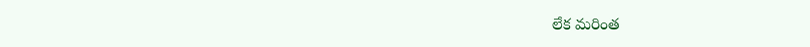లేక మరింత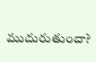ముదురుతుందా?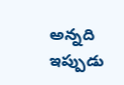అన్నది ఇప్పుడు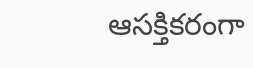ఆసక్తికరంగా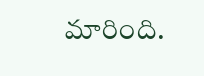మారింది.